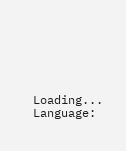Loading...
Language: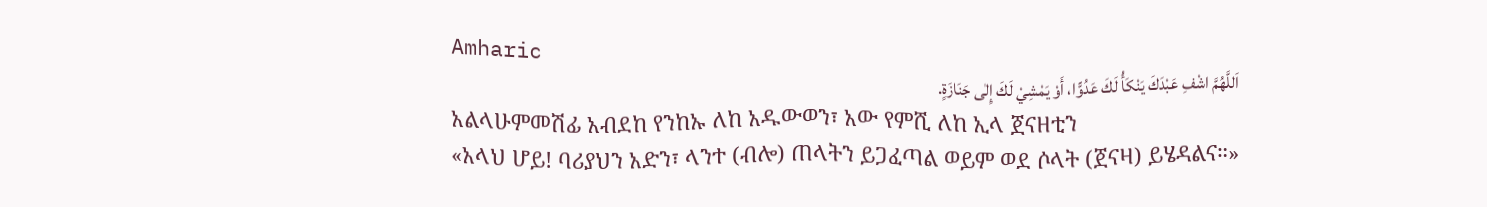Amharic
اَللَّهُمَّ اشْفِ عَبْدَكَ يَنْكَأُ لَكَ عَدُوًّا، أَوْ يَمْشِيْ لَكَ إِلٰى جَنَازَةٍ.
አልላሁምመሽፊ አብደከ የንከኡ ለከ አዱውወን፣ አው የምሺ ለከ ኢላ ጀናዘቲን
«አላህ ሆይ! ባሪያህን አድን፣ ላንተ (ብሎ) ጠላትን ይጋፈጣል ወይም ወደ ሶላት (ጀናዛ) ይሄዳልና።»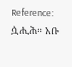Reference: ሷሒሕ። አቡ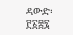ዳውድ፡ ፫፩፰፯